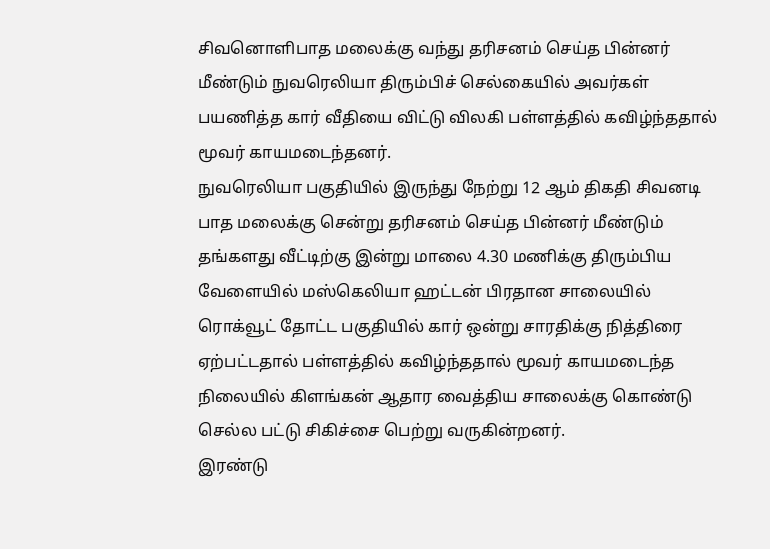சிவனொளிபாத மலைக்கு வந்து தரிசனம் செய்த பின்னர் மீண்டும் நுவரெலியா திரும்பிச் செல்கையில் அவர்கள் பயணித்த கார் வீதியை விட்டு விலகி பள்ளத்தில் கவிழ்ந்ததால் மூவர் காயமடைந்தனர்.
நுவரெலியா பகுதியில் இருந்து நேற்று 12 ஆம் திகதி சிவனடி பாத மலைக்கு சென்று தரிசனம் செய்த பின்னர் மீண்டும் தங்களது வீட்டிற்கு இன்று மாலை 4.30 மணிக்கு திரும்பிய வேளையில் மஸ்கெலியா ஹட்டன் பிரதான சாலையில் ரொக்வூட் தோட்ட பகுதியில் கார் ஒன்று சாரதிக்கு நித்திரை ஏற்பட்டதால் பள்ளத்தில் கவிழ்ந்ததால் மூவர் காயமடைந்த நிலையில் கிளங்கன் ஆதார வைத்திய சாலைக்கு கொண்டு செல்ல பட்டு சிகிச்சை பெற்று வருகின்றனர்.
இரண்டு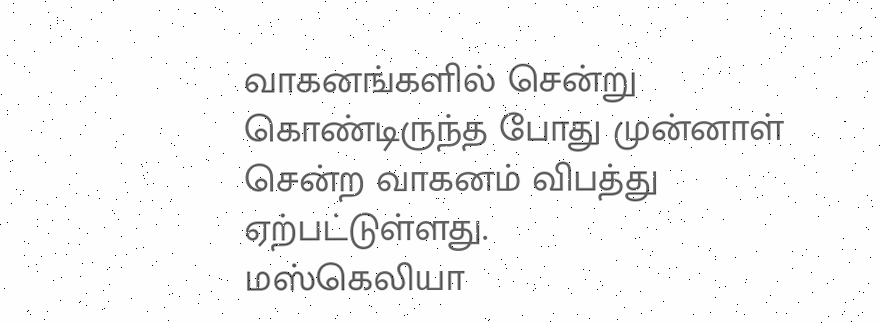வாகனங்களில் சென்று கொண்டிருந்த போது முன்னாள் சென்ற வாகனம் விபத்து ஏற்பட்டுள்ளது.
மஸ்கெலியா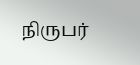நிருபர்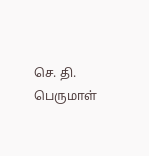செ. தி. பெருமாள்